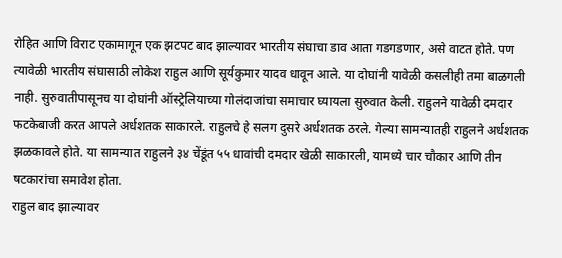रोहित आणि विराट एकामागून एक झटपट बाद झाल्यावर भारतीय संघाचा डाव आता गडगडणार, असे वाटत होते. पण त्यावेळी भारतीय संघासाठी लोकेश राहुल आणि सूर्यकुमार यादव धावून आले. या दोघांनी यावेळी कसलीही तमा बाळगली नाही. सुरुवातीपासूनच या दोघांनी ऑस्ट्रेलियाच्या गोलंदाजांचा समाचार घ्यायला सुरुवात केली. राहुलने यावेळी दमदार फटकेबाजी करत आपले अर्धशतक साकारले. राहुलचे हे सलग दुसरे अर्धशतक ठरले. गेल्या सामन्यातही राहुलने अर्धशतक झळकावले होते. या सामन्यात राहुलने ३४ चेंडूंत ५५ धावांची दमदार खेळी साकारली, यामध्ये चार चौकार आणि तीन षटकारांचा समावेश होता.
राहुल बाद झाल्यावर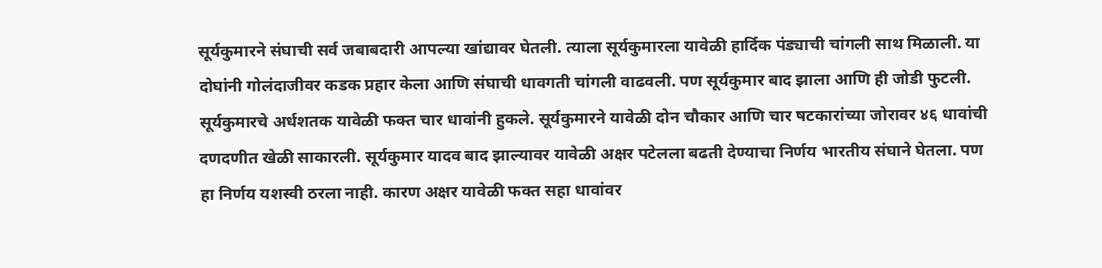सूर्यकुमारने संघाची सर्व जबाबदारी आपल्या खांद्यावर घेतली. त्याला सूर्यकुमारला यावेळी हार्दिक पंड्याची चांगली साथ मिळाली. या दोघांनी गोलंदाजीवर कडक प्रहार केला आणि संघाची धावगती चांगली वाढवली. पण सूर्यकुमार बाद झाला आणि ही जोडी फुटली. सूर्यकुमारचे अर्धशतक यावेळी फक्त चार धावांनी हुकले. सूर्यकुमारने यावेळी दोन चौकार आणि चार षटकारांच्या जोरावर ४६ धावांची दणदणीत खेळी साकारली. सूर्यकुमार यादव बाद झाल्यावर यावेळी अक्षर पटेलला बढती देण्याचा निर्णय भारतीय संघाने घेतला. पण हा निर्णय यशस्वी ठरला नाही. कारण अक्षर यावेळी फक्त सहा धावांवर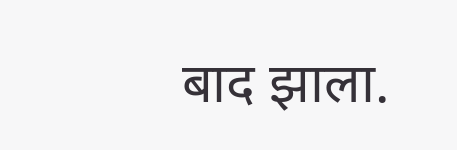बाद झाला.